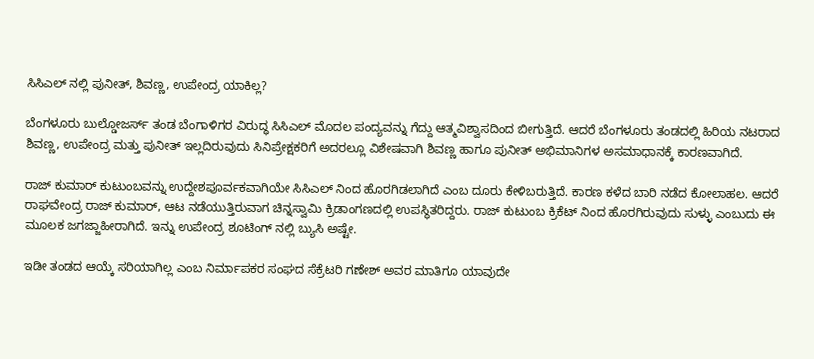ಸಿಸಿಎಲ್ ನಲ್ಲಿ ಪುನೀತ್, ಶಿವಣ್ಣ, ಉಪೇಂದ್ರ ಯಾಕಿಲ್ಲ?

ಬೆಂಗಳೂರು ಬುಲ್ಡೋಜರ್ಸ್ ತಂಡ ಬೆಂಗಾಳಿಗರ ವಿರುದ್ಧ ಸಿಸಿಎಲ್ ಮೊದಲ ಪಂದ್ಯವನ್ನು ಗೆದ್ದು ಆತ್ಮವಿಶ್ವಾಸದಿಂದ ಬೀಗುತ್ತಿದೆ. ಆದರೆ ಬೆಂಗಳೂರು ತಂಡದಲ್ಲಿ ಹಿರಿಯ ನಟರಾದ ಶಿವಣ್ಣ, ಉಪೇಂದ್ರ ಮತ್ತು ಪುನೀತ್ ಇಲ್ಲದಿರುವುದು ಸಿನಿಪ್ರೇಕ್ಷಕರಿಗೆ ಅದರಲ್ಲೂ ವಿಶೇಷವಾಗಿ ಶಿವಣ್ಣ ಹಾಗೂ ಪುನೀತ್ ಅಭಿಮಾನಿಗಳ ಅಸಮಾಧಾನಕ್ಕೆ ಕಾರಣವಾಗಿದೆ.

ರಾಜ್ ಕುಮಾರ್ ಕುಟುಂಬವನ್ನು ಉದ್ದೇಶಪೂರ್ವಕವಾಗಿಯೇ ಸಿಸಿಎಲ್ ನಿಂದ ಹೊರಗಿಡಲಾಗಿದೆ ಎಂಬ ದೂರು ಕೇಳಿಬರುತ್ತಿದೆ. ಕಾರಣ ಕಳೆದ ಬಾರಿ ನಡೆದ ಕೋಲಾಹಲ. ಆದರೆ ರಾಘವೇಂದ್ರ ರಾಜ್ ಕುಮಾರ್, ಆಟ ನಡೆಯುತ್ತಿರುವಾಗ ಚಿನ್ನಸ್ವಾಮಿ ಕ್ರಿಡಾಂಗಣದಲ್ಲಿ ಉಪಸ್ಥಿತರಿದ್ದರು. ರಾಜ್ ಕುಟುಂಬ ಕ್ರಿಕೆಟ್ ನಿಂದ ಹೊರಗಿರುವುದು ಸುಳ್ಳು ಎಂಬುದು ಈ ಮೂಲಕ ಜಗಜ್ಜಾಹೀರಾಗಿದೆ. ಇನ್ನು ಉಪೇಂದ್ರ ಶೂಟಿಂಗ್ ನಲ್ಲಿ ಬ್ಯುಸಿ ಅಷ್ಟೇ.

ಇಡೀ ತಂಡದ ಆಯ್ಕೆ ಸರಿಯಾಗಿಲ್ಲ ಎಂಬ ನಿರ್ಮಾಪಕರ ಸಂಘದ ಸೆಕ್ರೆಟರಿ ಗಣೇಶ್ ಅವರ ಮಾತಿಗೂ ಯಾವುದೇ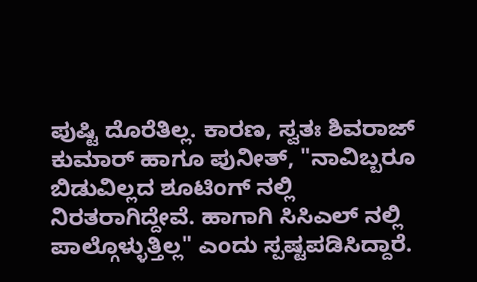ಪುಷ್ಟಿ ದೊರೆತಿಲ್ಲ. ಕಾರಣ, ಸ್ವತಃ ಶಿವರಾಜ್ ಕುಮಾರ್ ಹಾಗೂ ಪುನೀತ್, "ನಾವಿಬ್ಬರೂ ಬಿಡುವಿಲ್ಲದ ಶೂಟಿಂಗ್ ನಲ್ಲಿ ನಿರತರಾಗಿದ್ದೇವೆ. ಹಾಗಾಗಿ ಸಿಸಿಎಲ್ ನಲ್ಲಿ ಪಾಲ್ಗೊಳ್ಳುತ್ತಿಲ್ಲ" ಎಂದು ಸ್ಪಷ್ಟಪಡಿಸಿದ್ದಾರೆ.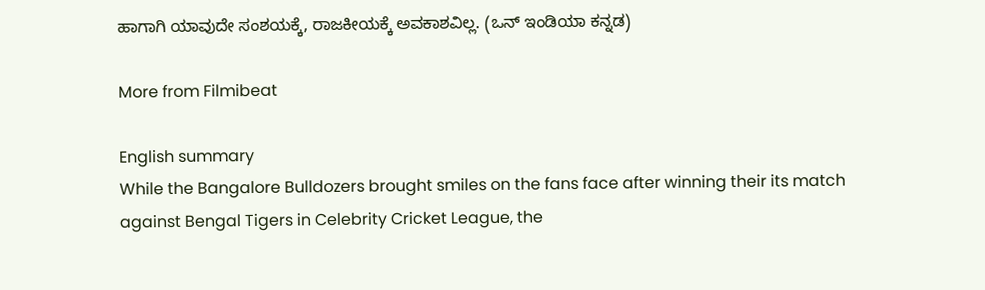ಹಾಗಾಗಿ ಯಾವುದೇ ಸಂಶಯಕ್ಕೆ, ರಾಜಕೀಯಕ್ಕೆ ಅವಕಾಶವಿಲ್ಲ. (ಒನ್ ಇಂಡಿಯಾ ಕನ್ನಡ)

More from Filmibeat

English summary
While the Bangalore Bulldozers brought smiles on the fans face after winning their its match against Bengal Tigers in Celebrity Cricket League, the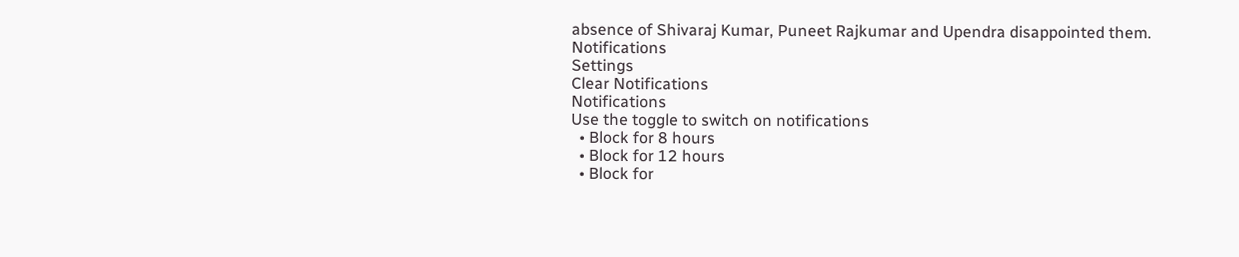absence of Shivaraj Kumar, Puneet Rajkumar and Upendra disappointed them.
Notifications
Settings
Clear Notifications
Notifications
Use the toggle to switch on notifications
  • Block for 8 hours
  • Block for 12 hours
  • Block for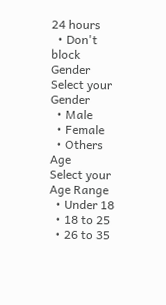24 hours
  • Don't block
Gender
Select your Gender
  • Male
  • Female
  • Others
Age
Select your Age Range
  • Under 18
  • 18 to 25
  • 26 to 35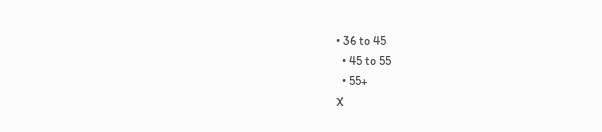• 36 to 45
  • 45 to 55
  • 55+
X